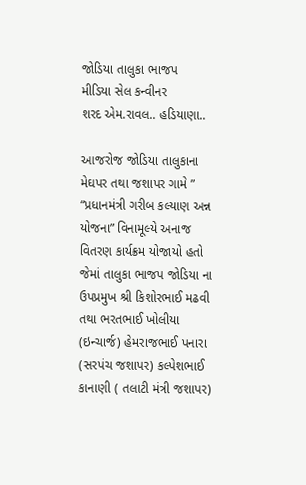જોડિયા તાલુકા ભાજપ
મીડિયા સેલ કન્વીનર
શરદ એમ.રાવલ.. હડિયાણા..

આજરોજ જોડિયા તાલુકાના મેઘપર તથા જશાપર ગામે ” “પ્રધાનમંત્રી ગરીબ કલ્યાણ અન્ન યોજના” વિનામૂલ્યે અનાજ વિતરણ કાર્યક્રમ યોજાયો હતો જેમાં તાલુકા ભાજપ જોડિયા ના ઉપપ્રમુખ શ્રી કિશોરભાઈ મઢવી તથા ભરતભાઈ ખોલીયા (ઇન્ચાર્જ) હેમરાજભાઈ પનારા (સરપંચ જશાપર) કલ્પેશભાઈ કાનાણી ( તલાટી મંત્રી જશાપર)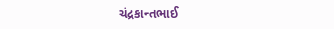ચંદ્રકાન્તભાઈ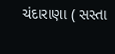ચંદારાણા ( સસ્તા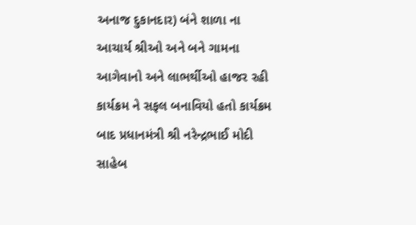અનાજ દુકાનદાર) બંને શાળા ના આચાર્ય શ્રીઓ અને બને ગામના આગેવાનો અને લાભર્થીઓ હાજર રહી કાર્યક્રમ ને સફલ બનાવિયો હતો કાર્યક્રમ બાદ પ્રધાનમંત્રી શ્રી નરેન્દ્રભાઈ મોદી સાહેબ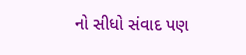નો સીધો સંવાદ પણ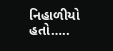નિહાળીયો હતો…..